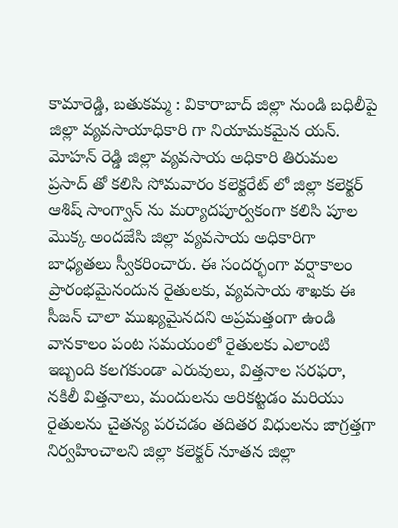కామారెడ్డి, బతుకమ్మ : వికారాబాద్ జిల్లా నుండి బధిలీపై జిల్లా వ్యవసాయాధికారి గా నియామకమైన యన్. మోహన్ రెడ్డి జిల్లా వ్యవసాయ అధికారి తిరుమల ప్రసాద్ తో కలిసి సోమవారం కలెక్టరేట్ లో జిల్లా కలెక్టర్ ఆశిష్ సాంగ్వాన్ ను మర్యాదపూర్వకంగా కలిసి పూల మొక్క అందజేసి జిల్లా వ్యవసాయ అధికారిగా బాధ్యతలు స్వీకరించారు. ఈ సందర్భంగా వర్షాకాలం ప్రారంభమైనందున రైతులకు, వ్యవసాయ శాఖకు ఈ సీజన్ చాలా ముఖ్యమైనదని అప్రమత్తంగా ఉండి వానకాలం పంట సమయంలో రైతులకు ఎలాంటి ఇబ్బంది కలగకుండా ఎరువులు, విత్తనాల సరఫరా, నకిలీ విత్తనాలు, మందులను అరికట్టడం మరియు రైతులను చైతన్య పరచడం తదితర విధులను జాగ్రత్తగా నిర్వహించాలని జిల్లా కలెక్టర్ నూతన జిల్లా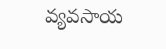వ్యవసాయ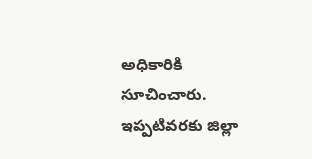అధికారికి సూచించారు. ఇప్పటివరకు జిల్లా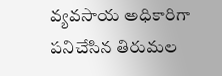వ్యవసాయ అధికారిగా పనిచేసిన తిరుమల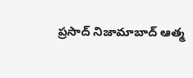ప్రసాద్ నిజామాబాద్ ఆత్మ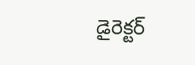డైరెక్టర్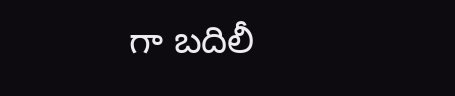గా బదిలీ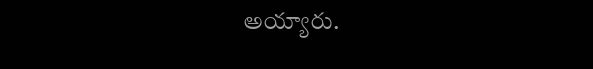అయ్యారు.